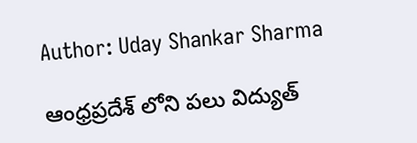Author: Uday Shankar Sharma

ఆంధ్రప్రదేశ్ లోని పలు విద్యుత్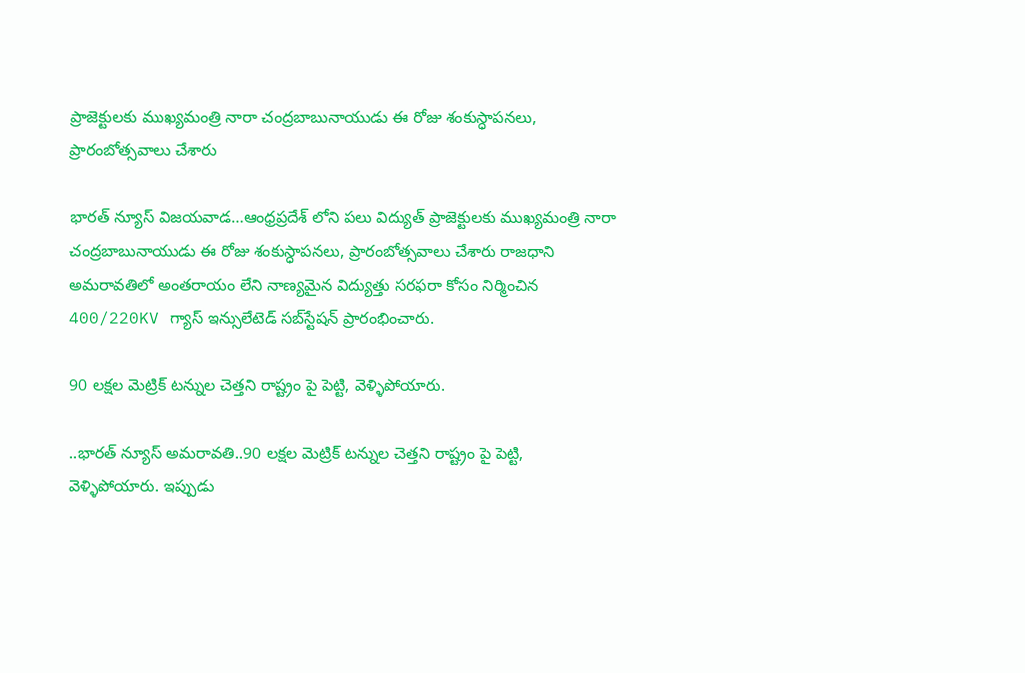ప్రాజెక్టులకు ముఖ్యమంత్రి నారా చంద్రబాబునాయుడు ఈ రోజు శంకుస్ధాపనలు, ప్రారంబోత్సవాలు చేశారు

భారత్ న్యూస్ విజయవాడ…ఆంధ్రప్రదేశ్ లోని పలు విద్యుత్ ప్రాజెక్టులకు ముఖ్యమంత్రి నారా చంద్రబాబునాయుడు ఈ రోజు శంకుస్ధాపనలు, ప్రారంబోత్సవాలు చేశారు రాజధాని అమరావతిలో అంతరాయం లేని నాణ్యమైన విద్యుత్తు సరఫరా కోసం నిర్మించిన 400/220KV గ్యాస్‌ ఇన్సులేటెడ్‌ సబ్‌స్టేషన్‌ ప్రారంభించారు.

90 లక్షల మెట్రిక్ టన్నుల చెత్తని రాష్ట్రం పై పెట్టి, వెళ్ళిపోయారు.

..భారత్ న్యూస్ అమరావతి..90 లక్షల మెట్రిక్ టన్నుల చెత్తని రాష్ట్రం పై పెట్టి, వెళ్ళిపోయారు. ఇప్పుడు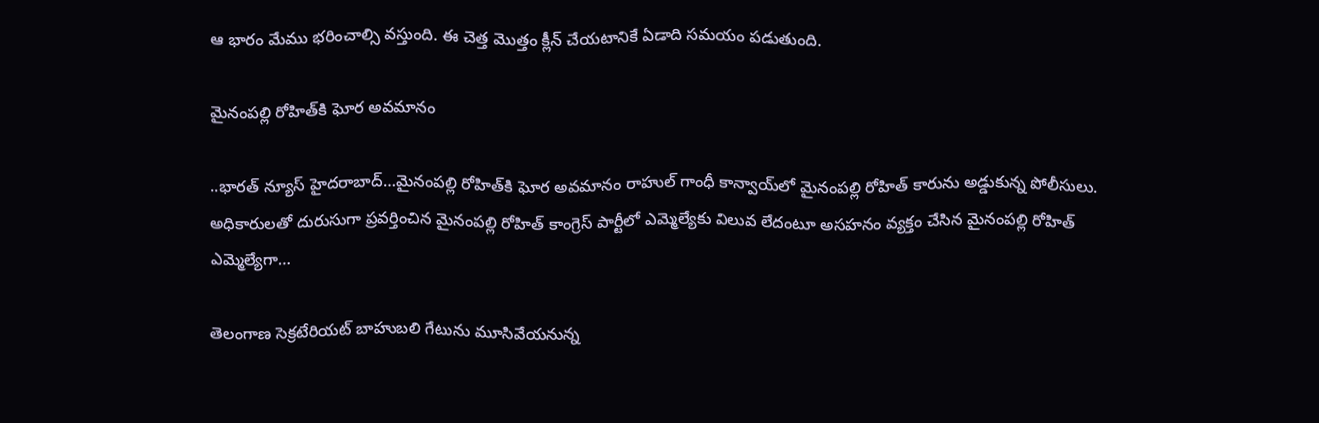ఆ భారం మేము భరించాల్సి వస్తుంది. ఈ చెత్త మొత్తం క్లీన్ చేయటానికే ఏడాది సమయం పడుతుంది.

మైనంపల్లి రోహిత్‌కి ఘోర అవమానం

..భారత్ న్యూస్ హైదరాబాద్…మైనంపల్లి రోహిత్‌కి ఘోర అవమానం రాహుల్ గాంధీ కాన్వాయ్‌లో మైనంపల్లి రోహిత్‌ కారును అడ్డుకున్న పోలీసులు. అధికారులతో దురుసుగా ప్రవర్తించిన మైనంపల్లి రోహిత్ కాంగ్రెస్ పార్టీలో ఎమ్మెల్యేకు విలువ లేదంటూ అసహనం వ్యక్తం చేసిన మైనంపల్లి రోహిత్ ఎమ్మెల్యేగా…

తెలంగాణ సెక్రటేరియట్ బాహుబలి గేటును మూసివేయనున్న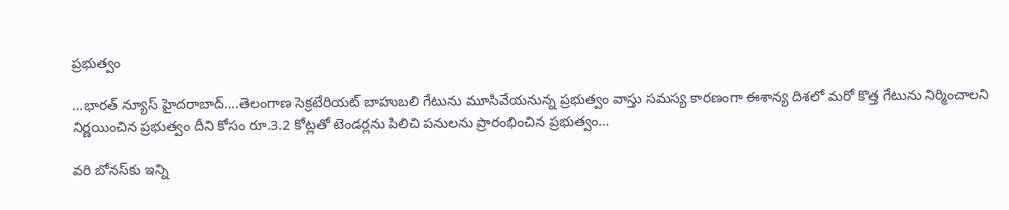ప్రభుత్వం

…భారత్ న్యూస్ హైదరాబాద్….తెలంగాణ సెక్రటేరియట్ బాహుబలి గేటును మూసివేయనున్న ప్రభుత్వం వాస్తు సమస్య కారణంగా ఈశాన్య దిశలో మరో కొత్త గేటును నిర్మించాలని నిర్ణయించిన ప్రభుత్వం దీని కోసం రూ.3.2 కోట్లతో టెండర్లను పిలిచి పనులను ప్రారంభించిన ప్రభుత్వం…

వరి బోనస్‌కు ఇన్ని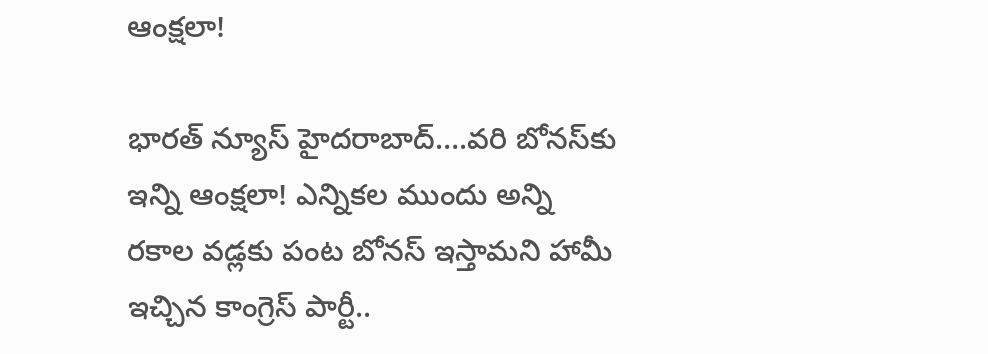ఆంక్షలా!

భారత్ న్యూస్ హైదరాబాద్….వరి బోనస్‌కు ఇన్ని ఆంక్షలా! ఎన్నికల ముందు అన్ని రకాల వడ్లకు పంట బోనస్ ఇస్తామని హామీ ఇచ్చిన కాంగ్రెస్ పార్టీ..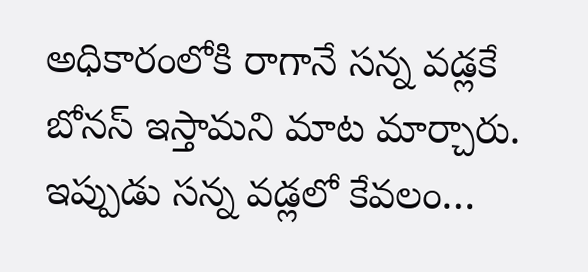అధికారంలోకి రాగానే సన్న వడ్లకే బోనస్ ఇస్తామని మాట మార్చారు. ఇప్పుడు సన్న వడ్లలో కేవలం…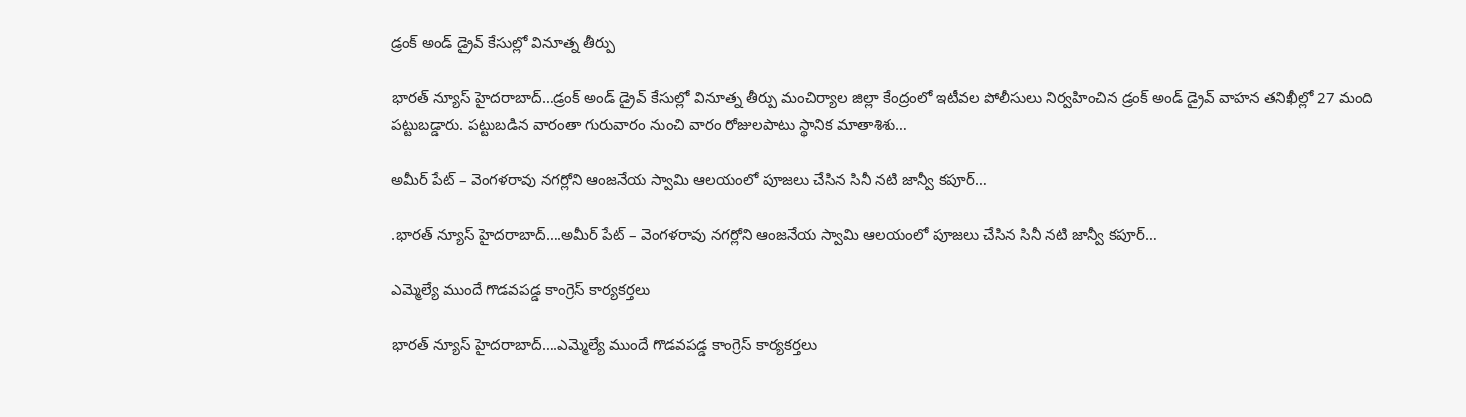డ్రంక్‌ అండ్‌ డ్రైవ్‌ కేసుల్లో వినూత్న తీర్పు

భారత్ న్యూస్ హైదరాబాద్…డ్రంక్‌ అండ్‌ డ్రైవ్‌ కేసుల్లో వినూత్న తీర్పు మంచిర్యాల జిల్లా కేంద్రంలో ఇటీవల పోలీసులు నిర్వహించిన డ్రంక్‌ అండ్‌ డ్రైవ్‌ వాహన తనిఖీల్లో 27 మంది పట్టుబడ్డారు. పట్టుబడిన వారంతా గురువారం నుంచి వారం రోజులపాటు స్థానిక మాతాశిశు…

అమీర్ పేట్ – వెంగళరావు నగర్లోని ఆంజనేయ స్వామి ఆలయంలో పూజలు చేసిన సినీ నటి జాన్వీ కపూర్…

.భారత్ న్యూస్ హైదరాబాద్….అమీర్ పేట్ – వెంగళరావు నగర్లోని ఆంజనేయ స్వామి ఆలయంలో పూజలు చేసిన సినీ నటి జాన్వీ కపూర్…

ఎమ్మెల్యే ముందే గొడవపడ్డ కాంగ్రెస్ కార్యకర్తలు

భారత్ న్యూస్ హైదరాబాద్….ఎమ్మెల్యే ముందే గొడవపడ్డ కాంగ్రెస్ కార్యకర్తలు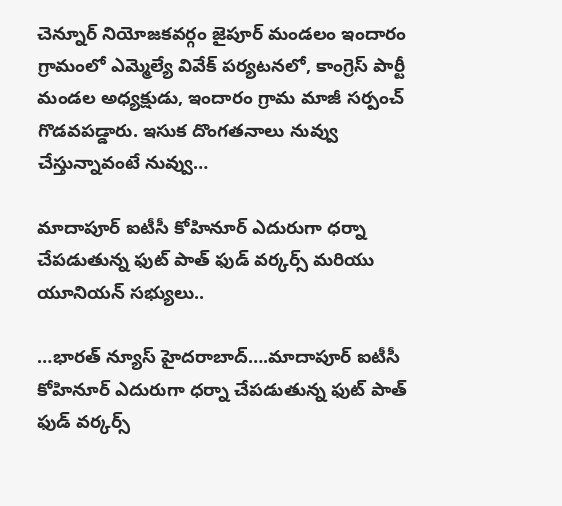చెన్నూర్ నియోజకవర్గం జైపూర్ మండలం ఇందారం గ్రామంలో ఎమ్మెల్యే వివేక్ పర్యటనలో, కాంగ్రెస్ పార్టీ మండల అధ్యక్షుడు, ఇందారం గ్రామ మాజీ సర్పంచ్ గొడవపడ్డారు. ఇసుక దొంగతనాలు నువ్వు చేస్తున్నావంటే నువ్వు…

మాదాపూర్ ఐటీసీ కోహినూర్ ఎదురుగా ధర్నా చేపడుతున్న ఫుట్ పాత్ ఫుడ్ వర్కర్స్ మరియు యూనియన్ సభ్యులు..

…భారత్ న్యూస్ హైదరాబాద్….మాదాపూర్ ఐటీసీ కోహినూర్ ఎదురుగా ధర్నా చేపడుతున్న ఫుట్ పాత్ ఫుడ్ వర్కర్స్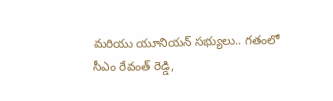మరియు యూనియన్ సభ్యులు.. గతంలో సీఎం రేవంత్ రెడ్డి,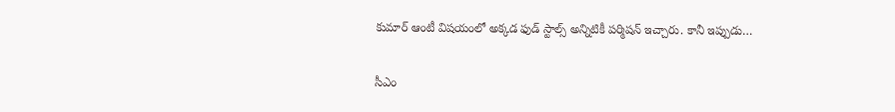కుమార్ ఆంటీ విషయంలో అక్కడ ఫుడ్ స్టాల్స్ అన్నిటికీ పర్మిషన్ ఇచ్చారు. కానీ ఇప్పుడు…

సీఎం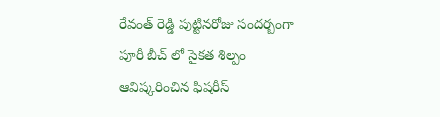రేవంత్ రెడ్డి పుట్టినరోజు సందర్బంగా పూరీ బీచ్ లో సైకత శిల్పం ఆవిష్కరించిన ఫిషరీస్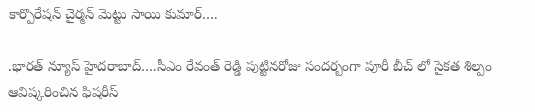కార్పొరేషన్ చైర్మన్ మెట్టు సాయి కుమార్….

.భారత్ న్యూస్ హైదరాబాద్….సీఎం రేవంత్ రెడ్డి పుట్టినరోజు సందర్బంగా పూరీ బీచ్ లో సైకత శిల్పం ఆవిష్కరించిన ఫిషరీస్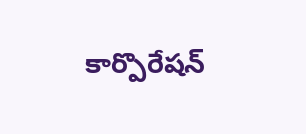కార్పొరేషన్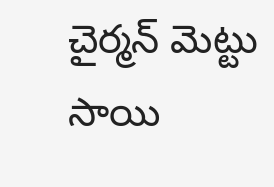చైర్మన్ మెట్టు సాయి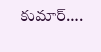కుమార్….